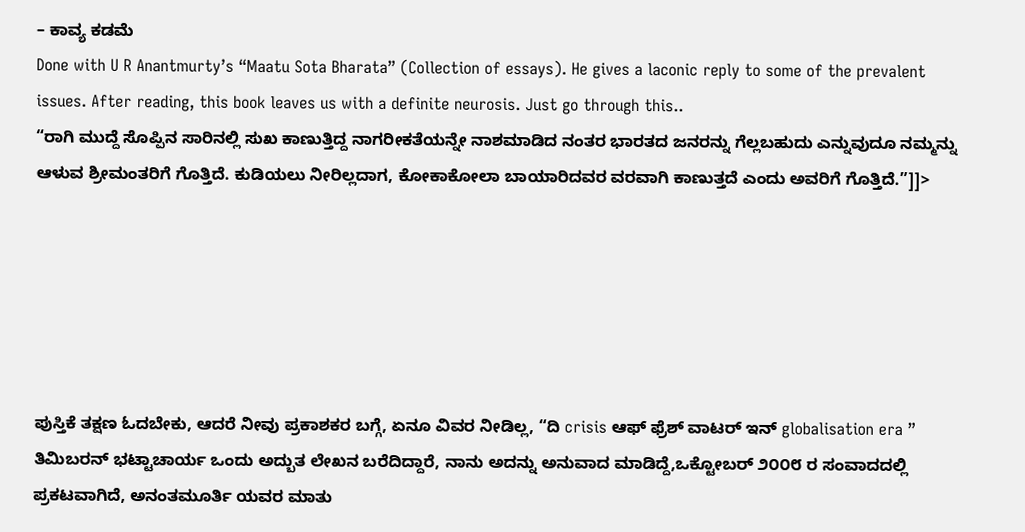– ಕಾವ್ಯ ಕಡಮೆ
Done with U R Anantmurty’s “Maatu Sota Bharata” (Collection of essays). He gives a laconic reply to some of the prevalent issues. After reading, this book leaves us with a definite neurosis. Just go through this..
“ರಾಗಿ ಮುದ್ದೆ ಸೊಪ್ಪಿನ ಸಾರಿನಲ್ಲಿ ಸುಖ ಕಾಣುತ್ತಿದ್ದ ನಾಗರೀಕತೆಯನ್ನೇ ನಾಶಮಾಡಿದ ನಂತರ ಭಾರತದ ಜನರನ್ನು ಗೆಲ್ಲಬಹುದು ಎನ್ನುವುದೂ ನಮ್ಮನ್ನು ಆಳುವ ಶ್ರೀಮಂತರಿಗೆ ಗೊತ್ತಿದೆ. ಕುಡಿಯಲು ನೀರಿಲ್ಲದಾಗ, ಕೋಕಾಕೋಲಾ ಬಾಯಾರಿದವರ ವರವಾಗಿ ಕಾಣುತ್ತದೆ ಎಂದು ಅವರಿಗೆ ಗೊತ್ತಿದೆ.”]]>






ಪುಸ್ತಿಕೆ ತಕ್ಷಣ ಓದಬೇಕು, ಆದರೆ ನೀವು ಪ್ರಕಾಶಕರ ಬಗ್ಗೆ, ಏನೂ ವಿವರ ನೀಡಿಲ್ಲ, “ದಿ crisis ಆಫ್ ಫ್ರೆಶ್ ವಾಟರ್ ಇನ್ globalisation era ” ತಿಮಿಬರನ್ ಭಟ್ಟಾಚಾರ್ಯ ಒಂದು ಅದ್ಬುತ ಲೇಖನ ಬರೆದಿದ್ದಾರೆ, ನಾನು ಅದನ್ನು ಅನುವಾದ ಮಾಡಿದ್ದೆ,ಒಕ್ಟೋಬರ್ ೨೦೦೮ ರ ಸಂವಾದದಲ್ಲಿ ಪ್ರಕಟವಾಗಿದೆ, ಅನಂತಮೂರ್ತಿ ಯವರ ಮಾತು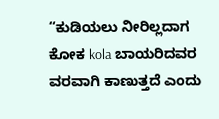“ಕುಡಿಯಲು ನೀರಿಲ್ಲದಾಗ ಕೋಕ kola ಬಾಯರಿದವರ ವರವಾಗಿ ಕಾಣುತ್ತದೆ ಎಂದು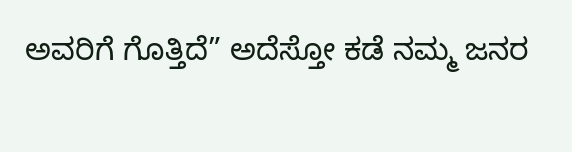ಅವರಿಗೆ ಗೊತ್ತಿದೆ” ಅದೆಸ್ತೋ ಕಡೆ ನಮ್ಮ ಜನರ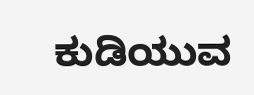ಕುಡಿಯುವ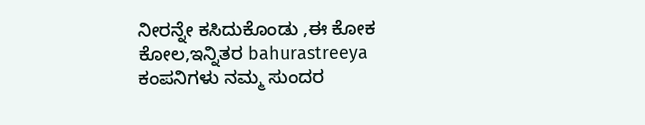ನೀರನ್ನೇ ಕಸಿದುಕೊಂಡು ,ಈ ಕೋಕ ಕೋಲ,ಇನ್ನಿತರ bahurastreeya ಕಂಪನಿಗಳು ನಮ್ಮ ಸುಂದರ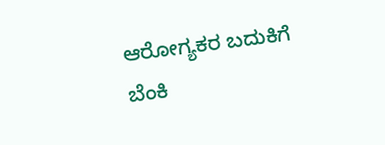ಆರೋಗ್ಯಕರ ಬದುಕಿಗೆ ಬೆಂಕಿ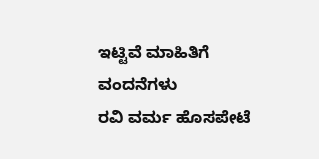ಇಟ್ಟಿವೆ ಮಾಹಿತಿಗೆ ವಂದನೆಗಳು
ರವಿ ವರ್ಮ ಹೊಸಪೇಟೆ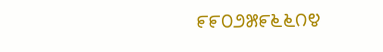೯೯೦೨೫೯೬೬೧೪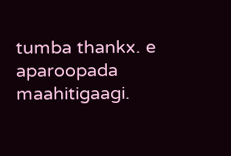tumba thankx. e aparoopada maahitigaagi.